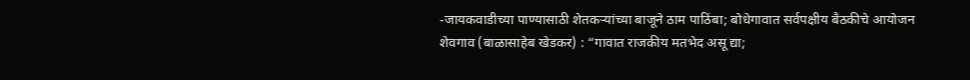-जायकवाडीच्या पाण्यासाठी शेतकऱ्यांच्या बाजूने ठाम पाठिंबा; बोधेगावात सर्वपक्षीय बैठकीचे आयोजन
शेवगाव (बाळासाहेब खेडकर) : “गावात राजकीय मतभेद असू द्या;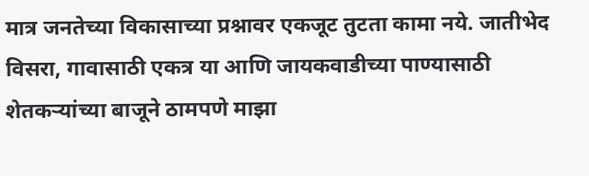मात्र जनतेच्या विकासाच्या प्रश्नावर एकजूट तुटता कामा नये. जातीभेद विसरा, गावासाठी एकत्र या आणि जायकवाडीच्या पाण्यासाठी शेतकऱ्यांच्या बाजूने ठामपणे माझा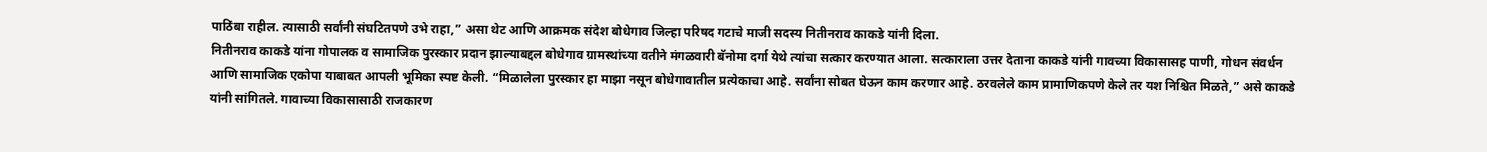पाठिंबा राहील. त्यासाठी सर्वांनी संघटितपणे उभे राहा,” असा थेट आणि आक्रमक संदेश बोधेगाव जिल्हा परिषद गटाचे माजी सदस्य नितीनराव काकडे यांनी दिला.
नितीनराव काकडे यांना गोपालक व सामाजिक पुरस्कार प्रदान झाल्याबद्दल बोधेगाव ग्रामस्थांच्या वतीने मंगळवारी बॅनोमा दर्गा येथे त्यांचा सत्कार करण्यात आला. सत्काराला उत्तर देताना काकडे यांनी गावच्या विकासासह पाणी, गोधन संवर्धन आणि सामाजिक एकोपा याबाबत आपली भूमिका स्पष्ट केली. “मिळालेला पुरस्कार हा माझा नसून बोधेगावातील प्रत्येकाचा आहे. सर्वांना सोबत घेऊन काम करणार आहे. ठरवलेले काम प्रामाणिकपणे केले तर यश निश्चित मिळते,” असे काकडे यांनी सांगितले. गावाच्या विकासासाठी राजकारण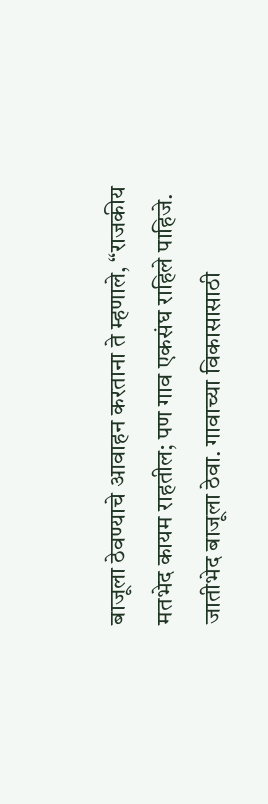बाजूला ठेवण्याचे आवाहन करताना ते म्हणाले, “राजकीय मतभेद कायम राहतील; पण गाव एकसंघ राहिले पाहिजे. जातीभेद बाजूला ठेवा. गावाच्या विकासासाठी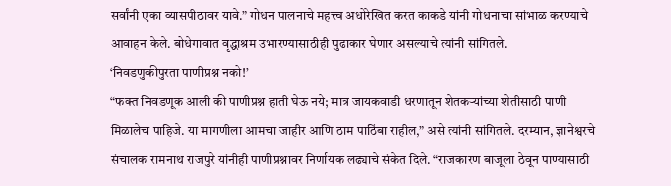सर्वांनी एका व्यासपीठावर यावे.” गोधन पालनाचे महत्त्व अधोरेखित करत काकडे यांनी गोधनाचा सांभाळ करण्याचे आवाहन केले. बोधेगावात वृद्धाश्रम उभारण्यासाठीही पुढाकार घेणार असल्याचे त्यांनी सांगितले.
‘निवडणुकीपुरता पाणीप्रश्न नको!’
“फक्त निवडणूक आली की पाणीप्रश्न हाती घेऊ नये; मात्र जायकवाडी धरणातून शेतकऱ्यांच्या शेतीसाठी पाणी मिळालेच पाहिजे. या मागणीला आमचा जाहीर आणि ठाम पाठिंबा राहील,” असे त्यांनी सांगितले. दरम्यान, ज्ञानेश्वरचे संचालक रामनाथ राजपुरे यांनीही पाणीप्रश्नावर निर्णायक लढ्याचे संकेत दिले. “राजकारण बाजूला ठेवून पाण्यासाठी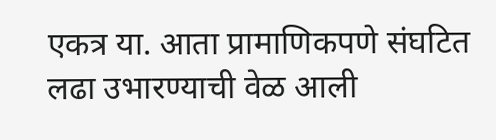एकत्र या. आता प्रामाणिकपणे संघटित लढा उभारण्याची वेळ आली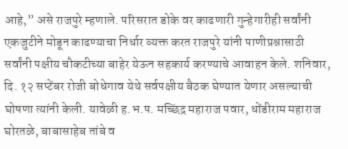आहे,” असे राजपुरे म्हणाले. परिसरात डोके वर काढणारी गुन्हेगारीही सर्वांनी एकजुटीने मोडून काढण्याचा निर्धार व्यक्त करत राजपुरे यांनी पाणीप्रश्नासाठी सर्वांनी पक्षीय चौकटीच्या बाहेर येऊन सहकार्य करण्याचे आवाहन केले. शनिवार, दि. १२ सप्टेंबर रोजी बोधेगाव येथे सर्वपक्षीय बैठक घेण्यात येणार असल्याची घोषणा त्यांनी केली. यावेळी ह.भ.प. मच्छिंद्र महाराज पवार, धोंडीराम महाराज घोरतळे, बाबासाहेब तांबे व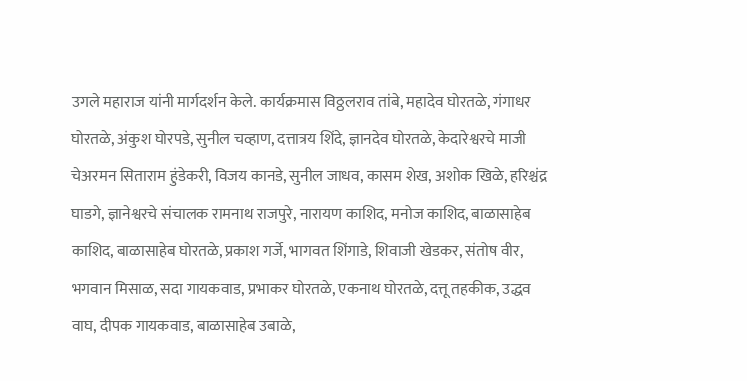उगले महाराज यांनी मार्गदर्शन केले. कार्यक्रमास विठ्ठलराव तांबे, महादेव घोरतळे, गंगाधर घोरतळे, अंकुश घोरपडे, सुनील चव्हाण, दत्तात्रय शिंदे, ज्ञानदेव घोरतळे, केदारेश्वरचे माजी चेअरमन सिताराम हुंडेकरी, विजय कानडे, सुनील जाधव, कासम शेख, अशोक खिळे, हरिश्चंद्र घाडगे, ज्ञानेश्वरचे संचालक रामनाथ राजपुरे, नारायण काशिद, मनोज काशिद, बाळासाहेब काशिद, बाळासाहेब घोरतळे, प्रकाश गर्जे, भागवत शिंगाडे, शिवाजी खेडकर, संतोष वीर, भगवान मिसाळ, सदा गायकवाड, प्रभाकर घोरतळे, एकनाथ घोरतळे, दत्तू तहकीक, उद्धव वाघ, दीपक गायकवाड, बाळासाहेब उबाळे,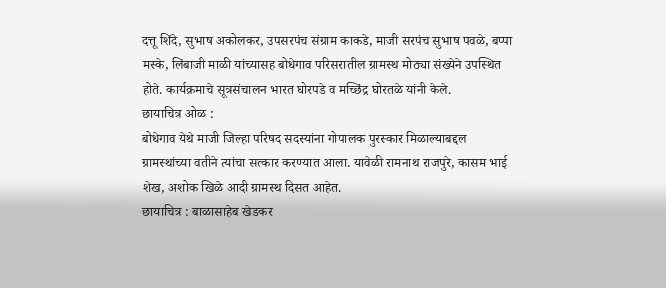दत्तू शिंदे, सुभाष अकोलकर, उपसरपंच संग्राम काकडे, माजी सरपंच सुभाष पवळे, बप्पा मस्के, लिंबाजी माळी यांच्यासह बोधेगाव परिसरातील ग्रामस्थ मोठ्या संख्येने उपस्थित होते. कार्यक्रमाचे सूत्रसंचालन भारत घोरपडे व मच्छिंद्र घोरतळे यांनी केले.
छायाचित्र ओळ :
बोधेगाव येथे माजी जिल्हा परिषद सदस्यांना गोपालक पुरस्कार मिळाल्याबद्दल ग्रामस्थांच्या वतीने त्यांचा सत्कार करण्यात आला. यावेळी रामनाथ राजपुरे, कासम भाई शेख, अशोक खिळे आदी ग्रामस्थ दिसत आहेत.
छायाचित्र : बाळासाहेब खेडकर